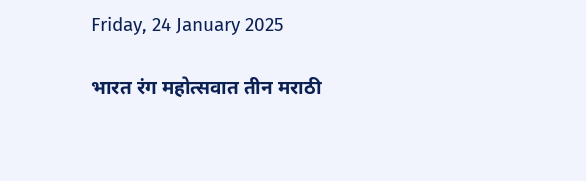Friday, 24 January 2025

भारत रंग महोत्सवात तीन मराठी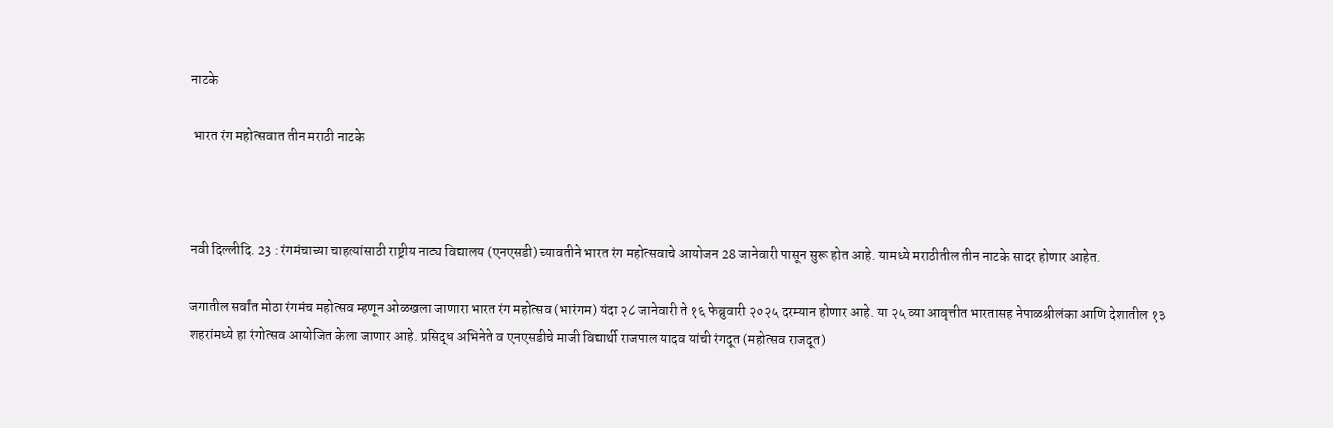नाटके

 भारत रंग महोत्सवात तीन मराठी नाटके



नवी दिल्लीदि. 23 : रंगमंचाच्या चाहत्यांसाठी राष्ट्रीय नाट्य विद्यालय (एनएसडी) च्यावतीने भारत रंग महोत्सवाचे आयोजन 28 जानेवारी पासून सुरू होत आहे. यामध्ये मराठीतील तीन नाटके सादर होणार आहेत.

जगातील सर्वांत मोठा रंगमंच महोत्सव म्हणून ओळखला जाणारा भारत रंग महोत्सव (भारंगम) यंदा २८ जानेवारी ते १६ फेब्रुवारी २०२५ दरम्यान होणार आहे. या २५ व्या आवृत्तीत भारतासह नेपाळश्रीलंका आणि देशातील १३ शहरांमध्ये हा रंगोत्सव आयोजित केला जाणार आहे. प्रसिद्ध अभिनेते व एनएसडीचे माजी विद्यार्थी राजपाल यादव यांची रंगदूत (महोत्सव राजदूत)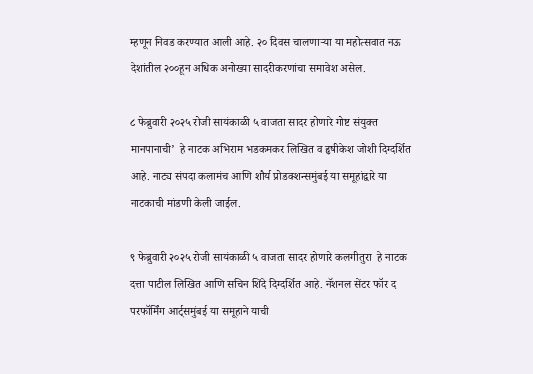म्हणून निवड करण्यात आली आहे. २० दिवस चालणाऱ्या या महोत्सवात नऊ देशांतील २००हून अधिक अनोख्या सादरीकरणांचा समावेश असेल.

८ फेब्रुवारी २०२५ रोजी सायंकाळी ५ वाजता सादर होणारे गोष्ट संयुक्त मानपानाची’  हे नाटक अभिराम भडकमकर लिखित व हृषीकेश जोशी दिग्दर्शित आहे. नाट्य संपदा कलामंच आणि शौर्य प्रोडक्शन्समुंबई या समूहांद्वारे या नाटकाची मांडणी केली जाईल.

९ फेब्रुवारी २०२५ रोजी सायंकाळी ५ वाजता सादर होणारे कलगीतुरा  हे नाटक दत्ता पाटील लिखित आणि सचिन शिंदे दिग्दर्शित आहे. नॅशनल सेंटर फॉर द परफॉर्मिंग आर्ट्समुंबई या समूहाने याची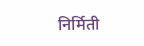निर्मिती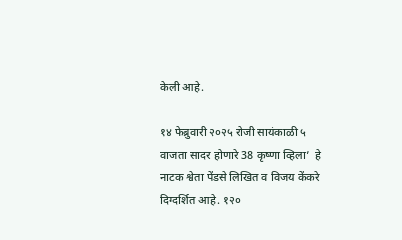केली आहे.

१४ फेब्रुवारी २०२५ रोजी सायंकाळी ५ वाजता सादर होणारे 38 कृष्णा व्हिला’  हे नाटक श्वेता पेंडसे लिखित व विजय केंकरे दिग्दर्शित आहे. १२०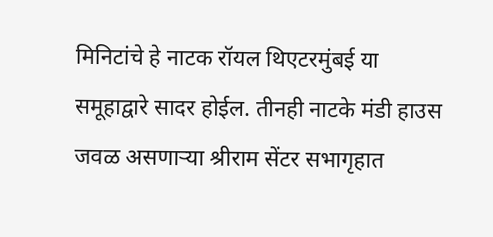मिनिटांचे हे नाटक रॉयल थिएटरमुंबई या समूहाद्वारे सादर होईल. तीनही नाटके मंडी हाउस जवळ असणाऱ्या श्रीराम सेंटर सभागृहात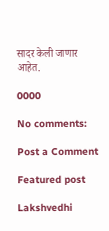सादर केली जाणार आहेत.

0000

No comments:

Post a Comment

Featured post

Lakshvedhi